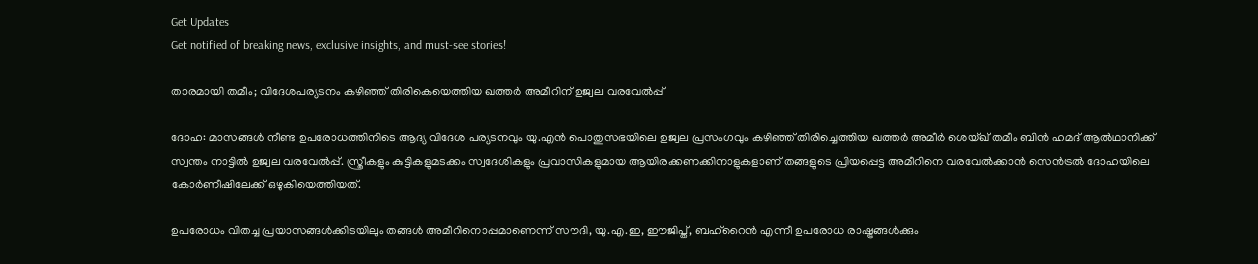Get Updates
Get notified of breaking news, exclusive insights, and must-see stories!

താരമായി തമീം; വിദേശപര്യടനം കഴിഞ്ഞ് തിരികെയെത്തിയ ഖത്തര്‍ അമീറിന് ഉജ്വല വരവേല്‍പ്പ്

ദോഹ: മാസങ്ങള്‍ നീണ്ട ഉപരോധത്തിനിടെ ആദ്യ വിദേശ പര്യടനവും യു.എന്‍ പൊതുസഭയിലെ ഉജ്വല പ്രസംഗവും കഴിഞ്ഞ് തിരിച്ചെത്തിയ ഖത്തര്‍ അമീര്‍ ശെയ്ഖ് തമീം ബിന്‍ ഹമദ് ആല്‍ഥാനിക്ക് സ്വന്തം നാട്ടില്‍ ഉജ്വല വരവേല്‍പ്പ്. സ്ത്രീകളും കുട്ടികളുമടക്കം സ്വദേശികളും പ്രവാസികളുമായ ആയിരക്കണക്കിനാളുകളാണ് തങ്ങളുടെ പ്രിയപ്പെട്ട അമീറിനെ വരവേല്‍ക്കാന്‍ സെന്‍ട്രല്‍ ദോഹയിലെ കോര്‍ണീഷിലേക്ക് ഒഴുകിയെത്തിയത്.

ഉപരോധം വിതച്ച പ്രയാസങ്ങള്‍ക്കിടയിലും തങ്ങള്‍ അമീറിനൊപ്പമാണെന്ന് സൗദി, യു.എ.ഇ, ഈജിപ്ത്, ബഹ്‌റൈന്‍ എന്നീ ഉപരോധ രാഷ്ട്രങ്ങള്‍ക്കും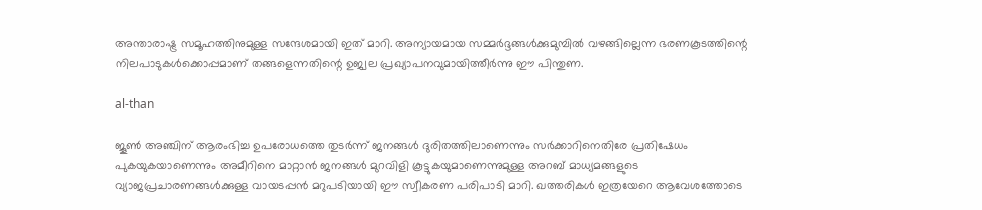അന്താരാഷ്ട്ര സമൂഹത്തിനുമുള്ള സന്ദേശമായി ഇത് മാറി. അന്യായമായ സമ്മര്‍ദ്ദങ്ങള്‍ക്കുമുമ്പില്‍ വഴങ്ങില്ലെന്ന ഭരണകൂടത്തിന്റെ നിലപാടുകള്‍ക്കൊപ്പമാണ് തങ്ങളെന്നതിന്റെ ഉജ്വല പ്രഖ്യാപനവുമായിത്തീര്‍ന്നു ഈ പിന്തുണ.

al-than

ജൂണ്‍ അഞ്ചിന് ആരംഭിച്ച ഉപരോധത്തെ തുടര്‍ന്ന് ജനങ്ങള്‍ ദുരിതത്തിലാണെന്നും സര്‍ക്കാറിനെതിരേ പ്രതിഷേധം പുകയുകയാണെന്നും അമീറിനെ മാറ്റാന്‍ ജനങ്ങള്‍ മുറവിളി കൂട്ടുകയുമാണെന്നുമുള്ള അറബ് മാധ്യമങ്ങളുടെ വ്യാജപ്രചാരണങ്ങള്‍ക്കുള്ള വായടപ്പന്‍ മറുപടിയായി ഈ സ്വീകരണ പരിപാടി മാറി. ഖത്തരികള്‍ ഇത്രയേറെ ആവേശത്തോടെ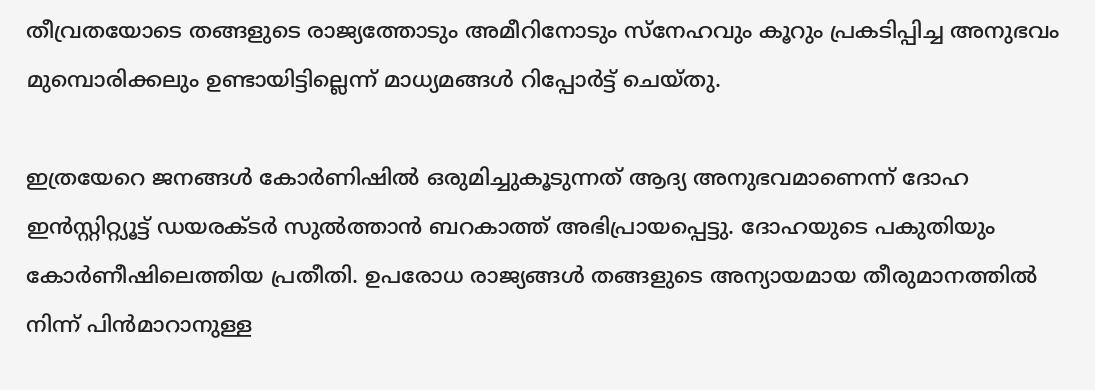തീവ്രതയോടെ തങ്ങളുടെ രാജ്യത്തോടും അമീറിനോടും സ്‌നേഹവും കൂറും പ്രകടിപ്പിച്ച അനുഭവം മുമ്പൊരിക്കലും ഉണ്ടായിട്ടില്ലെന്ന് മാധ്യമങ്ങള്‍ റിപ്പോര്‍ട്ട് ചെയ്തു.

ഇത്രയേറെ ജനങ്ങള്‍ കോര്‍ണിഷില്‍ ഒരുമിച്ചുകൂടുന്നത് ആദ്യ അനുഭവമാണെന്ന് ദോഹ ഇന്‍സ്റ്റിറ്റ്യൂട്ട് ഡയരക്ടര്‍ സുല്‍ത്താന്‍ ബറകാത്ത് അഭിപ്രായപ്പെട്ടു. ദോഹയുടെ പകുതിയും കോര്‍ണീഷിലെത്തിയ പ്രതീതി. ഉപരോധ രാജ്യങ്ങള്‍ തങ്ങളുടെ അന്യായമായ തീരുമാനത്തില്‍ നിന്ന് പിന്‍മാറാനുള്ള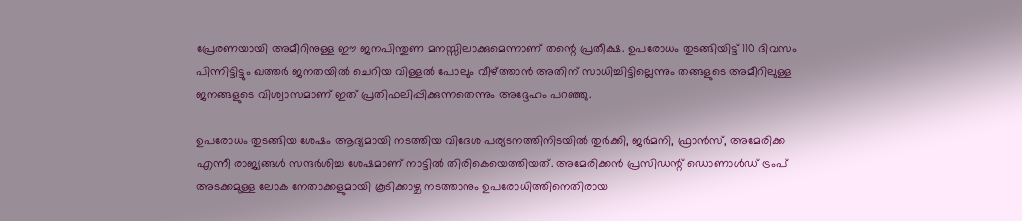പ്രേരണയായി അമീറിനുള്ള ഈ ജനപിന്തുണ മനസ്സിലാക്കുമെന്നാണ് തന്റെ പ്രതീക്ഷ. ഉപരോധം തുടങ്ങിയിട്ട് 110 ദിവസം പിന്നിട്ടിട്ടും ഖത്തര്‍ ജനതയില്‍ ചെറിയ വിള്ളല്‍ പോലും വീഴ്ത്താന്‍ അതിന് സാധിച്ചിട്ടില്ലെന്നും തങ്ങളുടെ അമീറിലുള്ള ജനങ്ങളുടെ വിശ്വാസമാണ് ഇത് പ്രതിഫലിപ്പിക്കുന്നതെന്നും അദ്ദേഹം പറഞ്ഞു.

ഉപരോധം തുടങ്ങിയ ശേഷം ആദ്യമായി നടത്തിയ വിദേശ പര്യടനത്തിനിടയില്‍ തുര്‍ക്കി, ജര്‍മനി, ഫ്രാന്‍സ്, അമേരിക്ക എന്നീ രാജ്യങ്ങള്‍ സന്ദര്‍ശിച്ച ശേഷമാണ് നാട്ടില്‍ തിരികെയെത്തിയത്. അമേരിക്കന്‍ പ്രസിഡന്റ് ഡൊണാള്‍ഡ് ട്രംപ് അടക്കമുള്ള ലോക നേതാക്കളുമായി കൂടിക്കാഴ്ച നടത്താനും ഉപരോധിത്തിനെതിരായ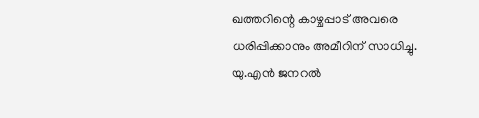ഖത്തറിന്റെ കാഴ്ചപ്പാട് അവരെ ധരിപ്പിക്കാനും അമീറിന് സാധിച്ചു. യു.എന്‍ ജനറല്‍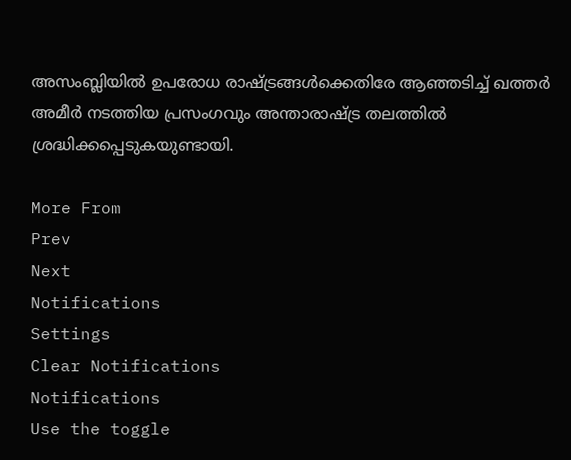അസംബ്ലിയില്‍ ഉപരോധ രാഷ്ട്രങ്ങള്‍ക്കെതിരേ ആഞ്ഞടിച്ച് ഖത്തര്‍ അമീര്‍ നടത്തിയ പ്രസംഗവും അന്താരാഷ്ട്ര തലത്തില്‍ ശ്രദ്ധിക്കപ്പെടുകയുണ്ടായി.

More From
Prev
Next
Notifications
Settings
Clear Notifications
Notifications
Use the toggle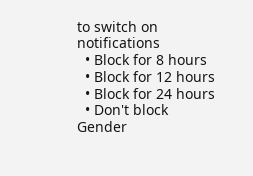to switch on notifications
  • Block for 8 hours
  • Block for 12 hours
  • Block for 24 hours
  • Don't block
Gender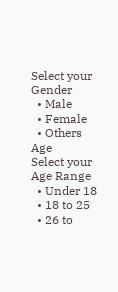Select your Gender
  • Male
  • Female
  • Others
Age
Select your Age Range
  • Under 18
  • 18 to 25
  • 26 to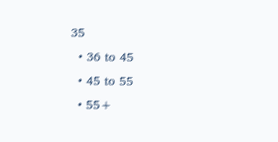35
  • 36 to 45
  • 45 to 55
  • 55+